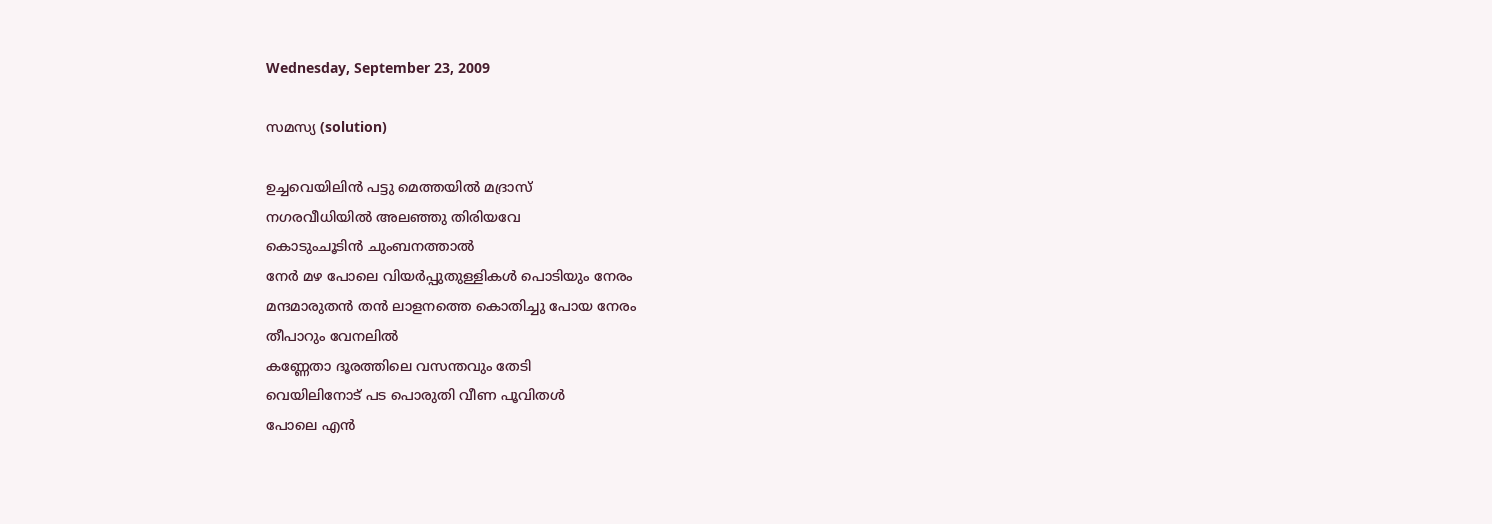Wednesday, September 23, 2009

സമസ്യ (solution)

ഉച്ചവെയിലിന്‍ പട്ടു മെത്തയില്‍ മദ്രാസ്‌
നഗരവീധിയില്‍ അലഞ്ഞു തിരിയവേ
കൊടുംചൂടിന്‍ ചുംബനത്താല്‍
നേര്‍ മഴ പോലെ വിയര്‍പ്പുതുള്ളികള്‍ പൊടിയും നേരം
മന്ദമാരുതന്‍ തന്‍ ലാളനത്തെ കൊതിച്ചു പോയ നേരം
തീപാറും വേനലില്‍
കണ്ണേതാ ദൂരത്തിലെ വസന്തവും തേടി
വെയിലിനോട് പട പൊരുതി വീണ പൂവിതള്‍
പോലെ എന്‍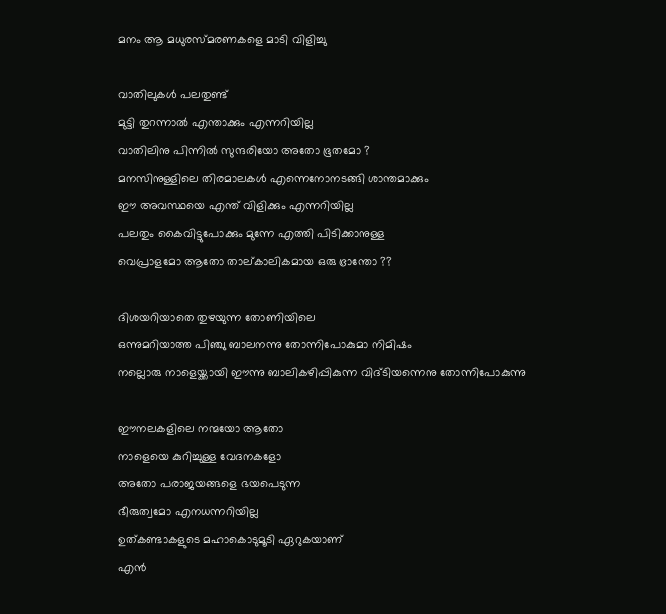മനം ആ മധുരസ്മരണകളെ മാടി വിളിച്ചു

വാതിലുകള്‍ പലതുണ്ട്
മുട്ടി തുറന്നാല്‍ എന്താക്കും എന്നറിയില്ല
വാതിലിനു പിന്നില്‍ സുന്ദരിയോ അതോ ഭൂതമോ ?
മനസിനുള്ളിലെ തിരമാലകള്‍ എന്നെനോനടങ്ങി ശാന്തമാക്കും
ഈ അവസ്ഥയെ എന്ത് വിളിക്കും എന്നറിയില്ല
പലതും കൈവിട്ടുപോക്കും മുന്നേ എത്തി പിടിക്കാനുള്ള
വെപ്രാളമോ ആതോ താല്കാലികമായ ഒരു ഭ്രാന്തോ ??

ദിശയറിയാതെ തുഴയുന്ന തോണിയിലെ
ഒന്നുമറിയാത്ത പിഞ്ചു ബാലനന്നു തോന്നിപോകുമാ നിമിഷം
നല്ലൊരു നാളെയ്ക്കായി ഈന്നു ബാലികഴിപ്പികുന്ന വിദ്ടിയന്നെനു തോന്നിപോകുന്നു

ഈനലകളിലെ നന്മയോ ആതോ
നാളെയെ കുറിച്ചുള്ള വേദനകളോ
അതോ പരാജയങ്ങളെ ഭയപെടുന്ന
ഭീരുത്വമോ എനധന്നറിയില്ല
ഉത്കണ്ടാകളുടെ മഹാകൊടുമൂടി ഏറുകയാണ്
എന്‍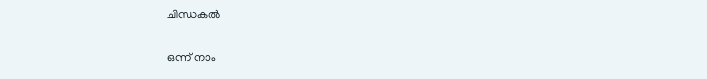ചിന്ധകല്‍

ഒന്ന് നാം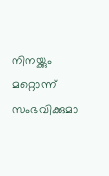നിനയ്ക്കും
മറ്റൊന്ന് സംഭവിക്കുമാ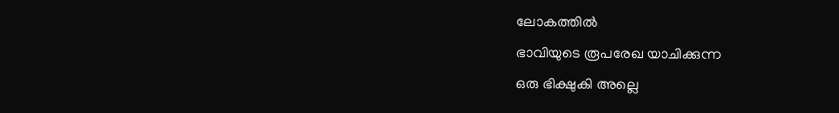ലോകത്തില്‍
ഭാവിയുടെ രൂപരേഖ യാചിക്കുന്ന
ഒരു ഭിക്ഷുകി അല്ലെ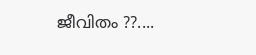ജീവിതം ??....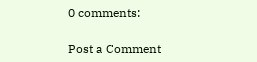0 comments:

Post a Comment